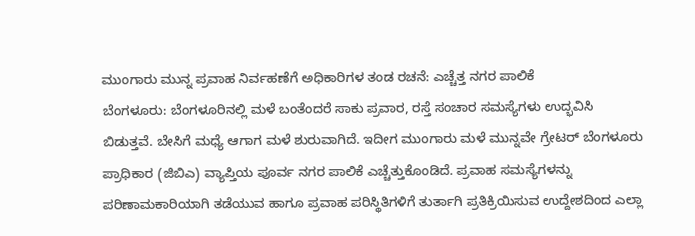ಮುಂಗಾರು ಮುನ್ನ ಪ್ರವಾಹ ನಿರ್ವಹಣೆಗೆ ಅಧಿಕಾರಿಗಳ ತಂಡ ರಚನೆ: ಎಚ್ಚೆತ್ತ ನಗರ ಪಾಲಿಕೆ
ಬೆಂಗಳೂರು: ಬೆಂಗಳೂರಿನಲ್ಲಿ ಮಳೆ ಬಂತೆಂದರೆ ಸಾಕು ಪ್ರವಾರ, ರಸ್ತೆ ಸಂಚಾರ ಸಮಸ್ಯೆಗಳು ಉದ್ಭವಿಸಿ ಬಿಡುತ್ತವೆ. ಬೇಸಿಗೆ ಮಧ್ಯೆ ಆಗಾಗ ಮಳೆ ಶುರುವಾಗಿದೆ. ಇದೀಗ ಮುಂಗಾರು ಮಳೆ ಮುನ್ನವೇ ಗ್ರೇಟರ್ ಬೆಂಗಳೂರು ಪ್ರಾಧಿಕಾರ (ಜಿಬಿಎ) ವ್ಯಾಪ್ತಿಯ ಪೂರ್ವ ನಗರ ಪಾಲಿಕೆ ಎಚ್ಚೆತ್ತುಕೊಂಡಿದೆ. ಪ್ರವಾಹ ಸಮಸ್ಯೆಗಳನ್ನು ಪರಿಣಾಮಕಾರಿಯಾಗಿ ತಡೆಯುವ ಹಾಗೂ ಪ್ರವಾಹ ಪರಿಸ್ಥಿತಿಗಳಿಗೆ ತುರ್ತಾಗಿ ಪ್ರತಿಕ್ರಿಯಿಸುವ ಉದ್ದೇಶದಿಂದ ಎಲ್ಲಾ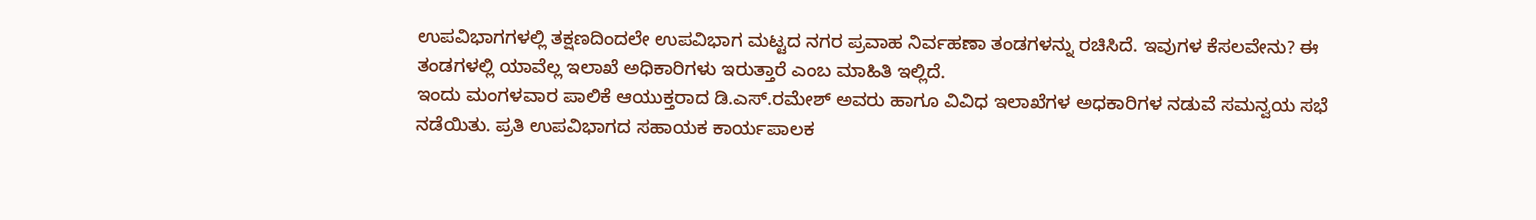ಉಪವಿಭಾಗಗಳಲ್ಲಿ ತಕ್ಷಣದಿಂದಲೇ ಉಪವಿಭಾಗ ಮಟ್ಟದ ನಗರ ಪ್ರವಾಹ ನಿರ್ವಹಣಾ ತಂಡಗಳನ್ನು ರಚಿಸಿದೆ. ಇವುಗಳ ಕೆಸಲವೇನು? ಈ ತಂಡಗಳಲ್ಲಿ ಯಾವೆಲ್ಲ ಇಲಾಖೆ ಅಧಿಕಾರಿಗಳು ಇರುತ್ತಾರೆ ಎಂಬ ಮಾಹಿತಿ ಇಲ್ಲಿದೆ.
ಇಂದು ಮಂಗಳವಾರ ಪಾಲಿಕೆ ಆಯುಕ್ತರಾದ ಡಿ.ಎಸ್.ರಮೇಶ್ ಅವರು ಹಾಗೂ ವಿವಿಧ ಇಲಾಖೆಗಳ ಅಧಕಾರಿಗಳ ನಡುವೆ ಸಮನ್ವಯ ಸಭೆ ನಡೆಯಿತು. ಪ್ರತಿ ಉಪವಿಭಾಗದ ಸಹಾಯಕ ಕಾರ್ಯಪಾಲಕ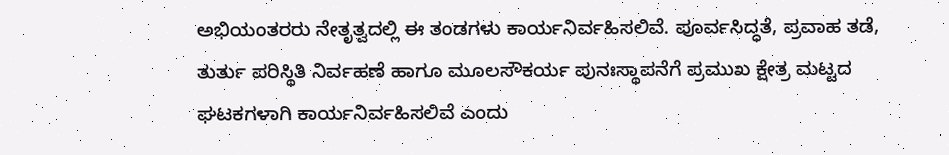ಅಭಿಯಂತರರು ನೇತೃತ್ವದಲ್ಲಿ ಈ ತಂಡಗಳು ಕಾರ್ಯನಿರ್ವಹಿಸಲಿವೆ. ಪೂರ್ವಸಿದ್ಧತೆ, ಪ್ರವಾಹ ತಡೆ, ತುರ್ತು ಪರಿಸ್ಥಿತಿ ನಿರ್ವಹಣೆ ಹಾಗೂ ಮೂಲಸೌಕರ್ಯ ಪುನಃಸ್ಥಾಪನೆಗೆ ಪ್ರಮುಖ ಕ್ಷೇತ್ರ ಮಟ್ಟದ ಘಟಕಗಳಾಗಿ ಕಾರ್ಯನಿರ್ವಹಿಸಲಿವೆ ಎಂದು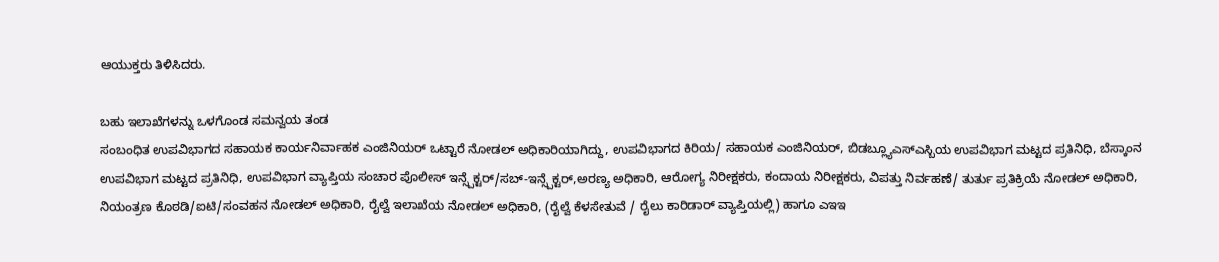ಆಯುಕ್ತರು ತಿಳಿಸಿದರು.

ಬಹು ಇಲಾಖೆಗಳನ್ನು ಒಳಗೊಂಡ ಸಮನ್ವಯ ತಂಡ
ಸಂಬಂಧಿತ ಉಪವಿಭಾಗದ ಸಹಾಯಕ ಕಾರ್ಯನಿರ್ವಾಹಕ ಎಂಜಿನಿಯರ್ ಒಟ್ಟಾರೆ ನೋಡಲ್ ಅಧಿಕಾರಿಯಾಗಿದ್ದು, ಉಪವಿಭಾಗದ ಕಿರಿಯ/ ಸಹಾಯಕ ಎಂಜಿನಿಯರ್, ಬಿಡಬ್ಲ್ಯೂಎಸ್ಎಸ್ಬಿಯ ಉಪವಿಭಾಗ ಮಟ್ಟದ ಪ್ರತಿನಿಧಿ, ಬೆಸ್ಕಾಂನ ಉಪವಿಭಾಗ ಮಟ್ಟದ ಪ್ರತಿನಿಧಿ, ಉಪವಿಭಾಗ ವ್ಯಾಪ್ತಿಯ ಸಂಚಾರ ಪೊಲೀಸ್ ಇನ್ಸ್ಪೆಕ್ಟರ್/ಸಬ್-ಇನ್ಸ್ಪೆಕ್ಟರ್,ಅರಣ್ಯ ಅಧಿಕಾರಿ, ಆರೋಗ್ಯ ನಿರೀಕ್ಷಕರು, ಕಂದಾಯ ನಿರೀಕ್ಷಕರು, ವಿಪತ್ತು ನಿರ್ವಹಣೆ/ ತುರ್ತು ಪ್ರತಿಕ್ರಿಯೆ ನೋಡಲ್ ಅಧಿಕಾರಿ, ನಿಯಂತ್ರಣ ಕೊಠಡಿ/ಐಟಿ/ಸಂವಹನ ನೋಡಲ್ ಅಧಿಕಾರಿ, ರೈಲ್ವೆ ಇಲಾಖೆಯ ನೋಡಲ್ ಅಧಿಕಾರಿ, (ರೈಲ್ವೆ ಕೆಳಸೇತುವೆ / ರೈಲು ಕಾರಿಡಾರ್ ವ್ಯಾಪ್ತಿಯಲ್ಲಿ) ಹಾಗೂ ಎಇಇ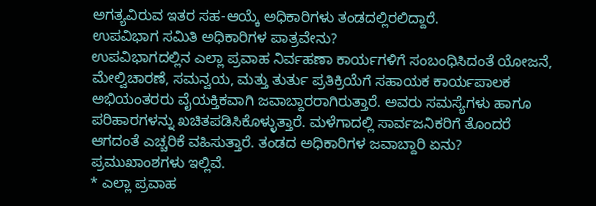ಅಗತ್ಯವಿರುವ ಇತರ ಸಹ-ಆಯ್ಕೆ ಅಧಿಕಾರಿಗಳು ತಂಡದಲ್ಲಿರಲಿದ್ದಾರೆ.
ಉಪವಿಭಾಗ ಸಮಿತಿ ಅಧಿಕಾರಿಗಳ ಪಾತ್ರವೇನು?
ಉಪವಿಭಾಗದಲ್ಲಿನ ಎಲ್ಲಾ ಪ್ರವಾಹ ನಿರ್ವಹಣಾ ಕಾರ್ಯಗಳಿಗೆ ಸಂಬಂಧಿಸಿದಂತೆ ಯೋಜನೆ, ಮೇಲ್ವಿಚಾರಣೆ, ಸಮನ್ವಯ, ಮತ್ತು ತುರ್ತು ಪ್ರತಿಕ್ರಿಯೆಗೆ ಸಹಾಯಕ ಕಾರ್ಯಪಾಲಕ ಅಭಿಯಂತರರು ವೈಯಕ್ತಿಕವಾಗಿ ಜವಾಬ್ದಾರರಾಗಿರುತ್ತಾರೆ. ಅವರು ಸಮಸ್ಯೆಗಳು ಹಾಗೂ ಪರಿಹಾರಗಳನ್ನು ಖಚಿತಪಡಿಸಿಕೊಳ್ಳುತ್ತಾರೆ. ಮಳೆಗಾದಲ್ಲಿ ಸಾರ್ವಜನಿಕರಿಗೆ ತೊಂದರೆ ಆಗದಂತೆ ಎಚ್ಚರಿಕೆ ವಹಿಸುತ್ತಾರೆ. ತಂಡದ ಅಧಿಕಾರಿಗಳ ಜವಾಬ್ದಾರಿ ಏನು? ಪ್ರಮುಖಾಂಶಗಳು ಇಲ್ಲಿವೆ.
* ಎಲ್ಲಾ ಪ್ರವಾಹ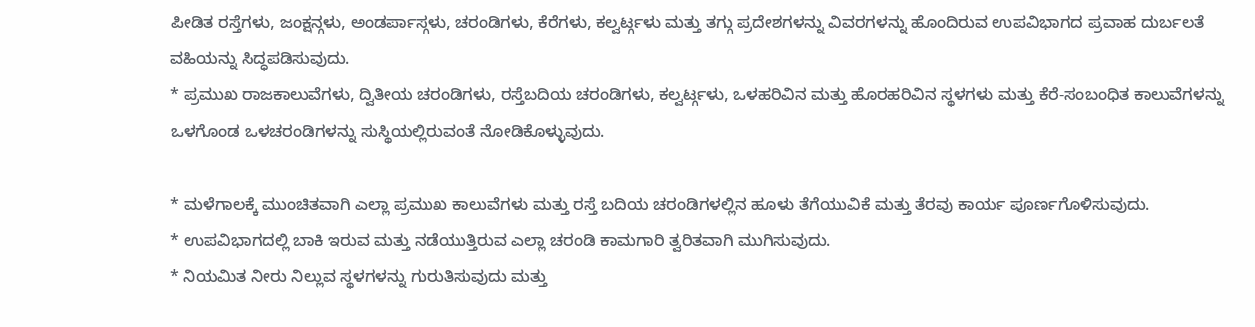ಪೀಡಿತ ರಸ್ತೆಗಳು, ಜಂಕ್ಷನ್ಗಳು, ಅಂಡರ್ಪಾಸ್ಗಳು, ಚರಂಡಿಗಳು, ಕೆರೆಗಳು, ಕಲ್ವರ್ಟ್ಗಳು ಮತ್ತು ತಗ್ಗು ಪ್ರದೇಶಗಳನ್ನು ವಿವರಗಳನ್ನು ಹೊಂದಿರುವ ಉಪವಿಭಾಗದ ಪ್ರವಾಹ ದುರ್ಬಲತೆ ವಹಿಯನ್ನು ಸಿದ್ಧಪಡಿಸುವುದು.
* ಪ್ರಮುಖ ರಾಜಕಾಲುವೆಗಳು, ದ್ವಿತೀಯ ಚರಂಡಿಗಳು, ರಸ್ತೆಬದಿಯ ಚರಂಡಿಗಳು, ಕಲ್ವರ್ಟ್ಗಳು, ಒಳಹರಿವಿನ ಮತ್ತು ಹೊರಹರಿವಿನ ಸ್ಥಳಗಳು ಮತ್ತು ಕೆರೆ-ಸಂಬಂಧಿತ ಕಾಲುವೆಗಳನ್ನು ಒಳಗೊಂಡ ಒಳಚರಂಡಿಗಳನ್ನು ಸುಸ್ಥಿಯಲ್ಲಿರುವಂತೆ ನೋಡಿಕೊಳ್ಳುವುದು.

* ಮಳೆಗಾಲಕ್ಕೆ ಮುಂಚಿತವಾಗಿ ಎಲ್ಲಾ ಪ್ರಮುಖ ಕಾಲುವೆಗಳು ಮತ್ತು ರಸ್ತೆ ಬದಿಯ ಚರಂಡಿಗಳಲ್ಲಿನ ಹೂಳು ತೆಗೆಯುವಿಕೆ ಮತ್ತು ತೆರವು ಕಾರ್ಯ ಪೂರ್ಣಗೊಳಿಸುವುದು.
* ಉಪವಿಭಾಗದಲ್ಲಿ ಬಾಕಿ ಇರುವ ಮತ್ತು ನಡೆಯುತ್ತಿರುವ ಎಲ್ಲಾ ಚರಂಡಿ ಕಾಮಗಾರಿ ತ್ವರಿತವಾಗಿ ಮುಗಿಸುವುದು.
* ನಿಯಮಿತ ನೀರು ನಿಲ್ಲುವ ಸ್ಥಳಗಳನ್ನು ಗುರುತಿಸುವುದು ಮತ್ತು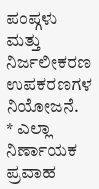ಪಂಪ್ಗಳು ಮತ್ತು ನಿರ್ಜಲೀಕರಣ ಉಪಕರಣಗಳ ನಿಯೋಜನೆ.
* ಎಲ್ಲಾ ನಿರ್ಣಾಯಕ ಪ್ರವಾಹ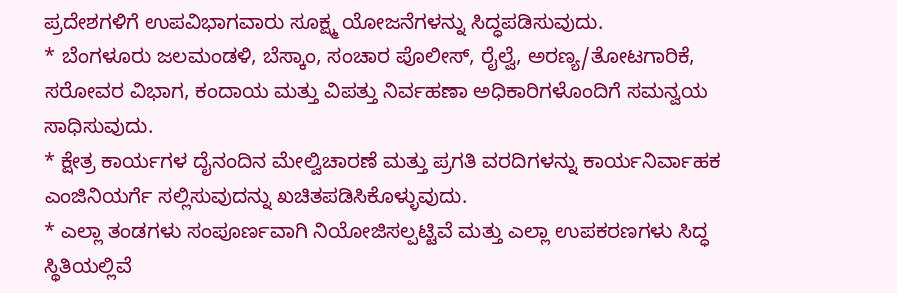ಪ್ರದೇಶಗಳಿಗೆ ಉಪವಿಭಾಗವಾರು ಸೂಕ್ಷ್ಮ ಯೋಜನೆಗಳನ್ನು ಸಿದ್ಧಪಡಿಸುವುದು.
* ಬೆಂಗಳೂರು ಜಲಮಂಡಳಿ, ಬೆಸ್ಕಾಂ, ಸಂಚಾರ ಪೊಲೀಸ್, ರೈಲ್ವೆ, ಅರಣ್ಯ/ತೋಟಗಾರಿಕೆ, ಸರೋವರ ವಿಭಾಗ, ಕಂದಾಯ ಮತ್ತು ವಿಪತ್ತು ನಿರ್ವಹಣಾ ಅಧಿಕಾರಿಗಳೊಂದಿಗೆ ಸಮನ್ವಯ ಸಾಧಿಸುವುದು.
* ಕ್ಷೇತ್ರ ಕಾರ್ಯಗಳ ದೈನಂದಿನ ಮೇಲ್ವಿಚಾರಣೆ ಮತ್ತು ಪ್ರಗತಿ ವರದಿಗಳನ್ನು ಕಾರ್ಯನಿರ್ವಾಹಕ ಎಂಜಿನಿಯರ್ಗೆ ಸಲ್ಲಿಸುವುದನ್ನು ಖಚಿತಪಡಿಸಿಕೊಳ್ಳುವುದು.
* ಎಲ್ಲಾ ತಂಡಗಳು ಸಂಪೂರ್ಣವಾಗಿ ನಿಯೋಜಿಸಲ್ಪಟ್ಟಿವೆ ಮತ್ತು ಎಲ್ಲಾ ಉಪಕರಣಗಳು ಸಿದ್ಧ ಸ್ಥಿತಿಯಲ್ಲಿವೆ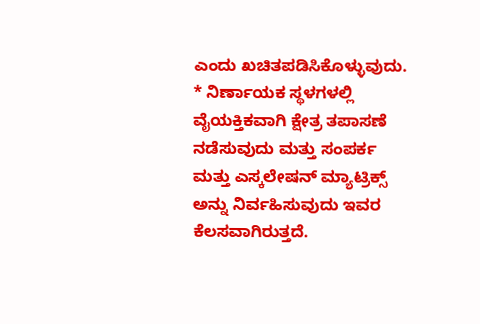ಎಂದು ಖಚಿತಪಡಿಸಿಕೊಳ್ಳುವುದು.
* ನಿರ್ಣಾಯಕ ಸ್ಥಳಗಳಲ್ಲಿ ವೈಯಕ್ತಿಕವಾಗಿ ಕ್ಷೇತ್ರ ತಪಾಸಣೆ ನಡೆಸುವುದು ಮತ್ತು ಸಂಪರ್ಕ ಮತ್ತು ಎಸ್ಕಲೇಷನ್ ಮ್ಯಾಟ್ರಿಕ್ಸ್ ಅನ್ನು ನಿರ್ವಹಿಸುವುದು ಇವರ ಕೆಲಸವಾಗಿರುತ್ತದೆ.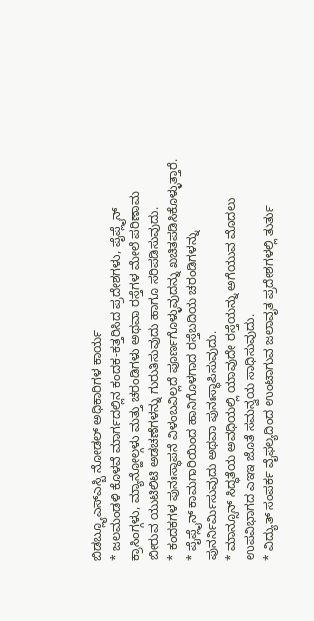ಬಿಡಬ್ಲ್ಯೂಎಸ್ಎಸ್ಬಿ ನೋಡಲ್ ಅಧಿಕಾರಿಗಳ ಕಾರ್ಯ
* ಜಲಮಂಡಳಿ ಕೊಳವೆ ಮಾರ್ಗದಲ್ಲಿನ ಕಂದಕ-ಕತ್ತರಿಸಿದ ಪ್ರದೇಶಗಳು, ಪೈಪ್ಲೈನ್ ಕ್ರಾಸಿಂಗ್ಗಳು, ಮ್ಯಾನ್ಹೋಲ್ಗಳು ಮತ್ತು ಚರಂಡಿಗಳು ಅಥವಾ ರಸ್ತೆಗಳ ಮೇಲೆ ಪರಿಣಾಮ ಬೀರುವ ಯುಟಿಲಿಟಿ ಅಡಚಣೆಗಳನ್ನು ಗುರುತಿಸುವುದು ಹಾಗೂ ಸರಿಪಡಿಸುವುದು.
* ಕಂದಕಗಳ ಪುನಃಸ್ಥಾಪನೆ ವಿಳಂಬವಿಲ್ಲದೆ ಪೂರ್ಣಗೊಳ್ಳುವುದನ್ನು ಖಚಿತಪಡಿಸಿಕೊಳ್ಳುತ್ತಾರೆ.
* ಪೈಪ್ಲೈನ್ ಕಾಮಗಾರಿಯಿಂದ ಹಾನಿಗೊಳಗಾದ ರಸ್ತೆಬದಿಯ ಚರಂಡಿಗಳನ್ನು ಪುನರ್ನಿರ್ಮಿಸುವುದು ಅಥವಾ ಪುನಃಸ್ಥಾಪಿಸುವುದು.
* ಮಾನ್ಸೂನ್ ಸಿದ್ಧತೆಯ ಅವಧಿಯಲ್ಲಿ ಯಾವುದೇ ರಸ್ತೆಯನ್ನು ಅಗೆಯುವ ಮೊದಲು ಉಪವಿಭಾಗದ ಎಇಇ ಜೊತೆ ಸಮನ್ವಯ ಸಾಧಿಸುವುದು.
* ವಿದ್ಯುತ್ ಸಂಪರ್ಕ ವೈಫಲ್ಯದಿಂದ ಉಂಟಾಗುವ ಜಲಾವೃತ ಪ್ರದೇಶಗಳಲ್ಲಿ ತುರ್ತು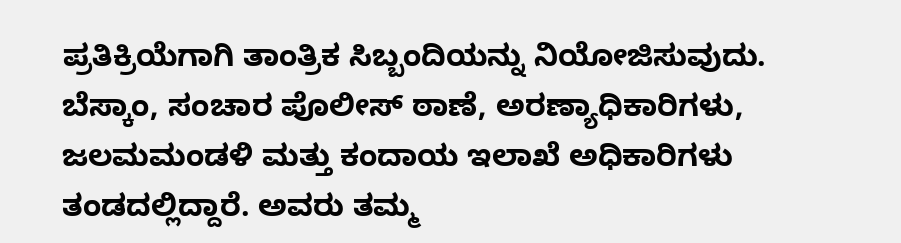ಪ್ರತಿಕ್ರಿಯೆಗಾಗಿ ತಾಂತ್ರಿಕ ಸಿಬ್ಬಂದಿಯನ್ನು ನಿಯೋಜಿಸುವುದು.
ಬೆಸ್ಕಾಂ, ಸಂಚಾರ ಪೊಲೀಸ್ ಠಾಣೆ, ಅರಣ್ಯಾಧಿಕಾರಿಗಳು, ಜಲಮಮಂಡಳಿ ಮತ್ತು ಕಂದಾಯ ಇಲಾಖೆ ಅಧಿಕಾರಿಗಳು ತಂಡದಲ್ಲಿದ್ದಾರೆ. ಅವರು ತಮ್ಮ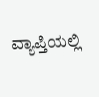ವ್ಯಾಪ್ತಿಯಲ್ಲಿ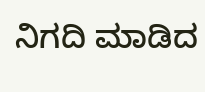ನಿಗದಿ ಮಾಡಿದ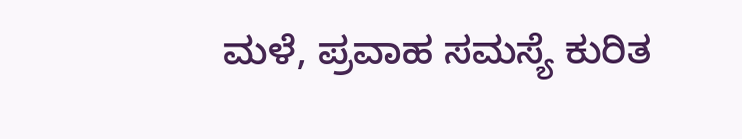ಮಳೆ, ಪ್ರವಾಹ ಸಮಸ್ಯೆ ಕುರಿತ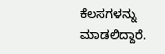ಕೆಲಸಗಳನ್ನು ಮಾಡಲಿದ್ದಾರೆ.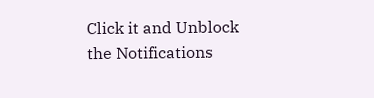Click it and Unblock the Notifications